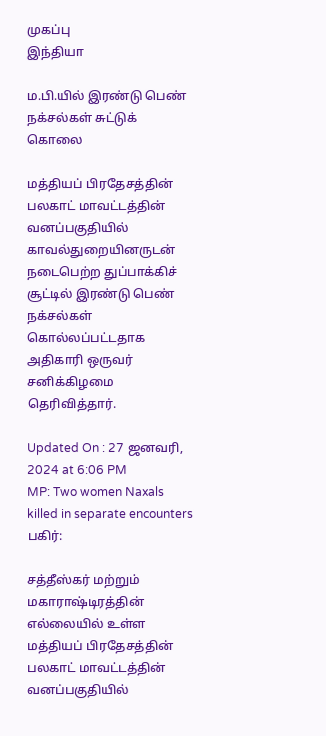முகப்பு
இந்தியா

ம.பி.யில் இரண்டு பெண் நக்சல்கள் சுட்டுக் கொலை

மத்தியப் பிரதேசத்தின் பலகாட் மாவட்டத்தின் வனப்பகுதியில் காவல்துறையினருடன் நடைபெற்ற துப்பாக்கிச் சூட்டில் இரண்டு பெண் நக்சல்கள் கொல்லப்பட்டதாக அதிகாரி ஒருவர் சனிக்கிழமை தெரிவித்தார்.

Updated On : 27 ஜனவரி, 2024 at 6:06 PM
MP: Two women Naxals killed in separate encounters
பகிர்:

சத்தீஸ்கர் மற்றும் மகாராஷ்டிரத்தின் எல்லையில் உள்ள மத்தியப் பிரதேசத்தின் பலகாட் மாவட்டத்தின் வனப்பகுதியில்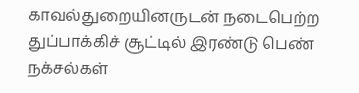காவல்துறையினருடன் நடைபெற்ற துப்பாக்கிச் சூட்டில் இரண்டு பெண் நக்சல்கள்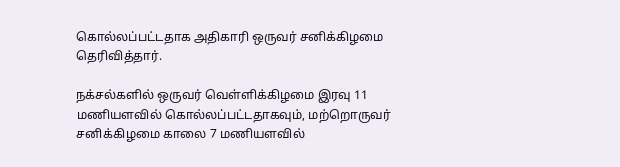கொல்லப்பட்டதாக அதிகாரி ஒருவர் சனிக்கிழமை தெரிவித்தார்.

நக்சல்களில் ஒருவர் வெள்ளிக்கிழமை இரவு 11 மணியளவில் கொல்லப்பட்டதாகவும், மற்றொருவர் சனிக்கிழமை காலை 7 மணியளவில்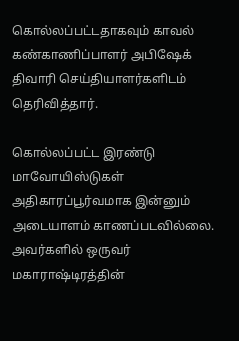கொல்லப்பட்டதாகவும் காவல் கண்காணிப்பாளர் அபிஷேக் திவாரி செய்தியாளர்களிடம் தெரிவித்தார்.

கொல்லப்பட்ட இரண்டு மாவோயிஸ்டுகள் அதிகாரப்பூர்வமாக இன்னும் அடையாளம் காணப்படவில்லை. அவர்களில் ஒருவர் மகாராஷ்டிரத்தின்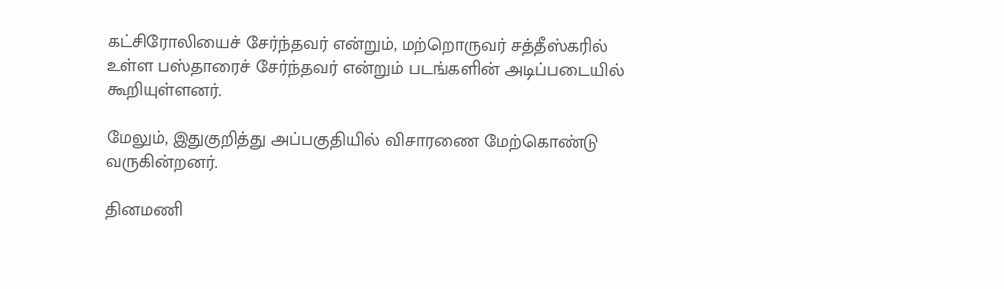கட்சிரோலியைச் சேர்ந்தவர் என்றும், மற்றொருவர் சத்தீஸ்கரில் உள்ள பஸ்தாரைச் சேர்ந்தவர் என்றும் படங்களின் அடிப்படையில் கூறியுள்ளனர்.

மேலும், இதுகுறித்து அப்பகுதியில் விசாரணை மேற்கொண்டு வருகின்றனர்.

தினமணி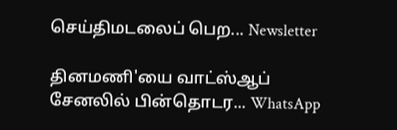செய்திமடலைப் பெற... Newsletter

தினமணி'யை வாட்ஸ்ஆப் சேனலில் பின்தொடர... WhatsApp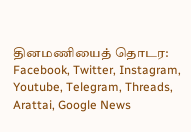தினமணியைத் தொடர: Facebook, Twitter, Instagram, Youtube, Telegram, Threads, Arattai, Google News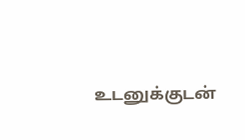உடனுக்குடன்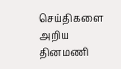செய்திகளை அறிய தினமணி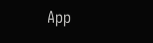App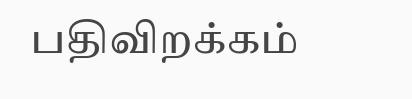பதிவிறக்கம்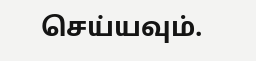செய்யவும்.